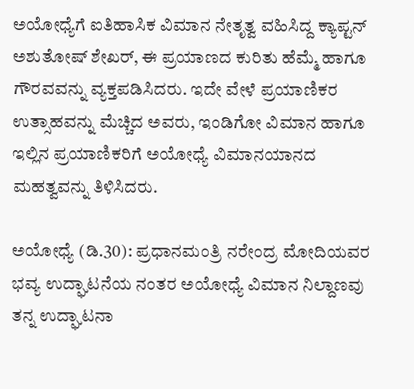ಅಯೋಧ್ಯೆಗೆ ಐತಿಹಾಸಿಕ ವಿಮಾನ ನೇತೃತ್ವ ವಹಿಸಿದ್ದ ಕ್ಯಾಪ್ಟನ್‌ ಅಶುತೋಷ್‌ ಶೇಖರ್‌, ಈ ಪ್ರಯಾಣದ ಕುರಿತು ಹೆಮ್ಮೆ ಹಾಗೂ ಗೌರವವನ್ನು ವ್ಯಕ್ತಪಡಿಸಿದರು. ಇದೇ ವೇಳೆ ಪ್ರಯಾಣಿಕರ ಉತ್ಸಾಹವನ್ನು ಮೆಚ್ಚಿದ ಅವರು, ಇಂಡಿಗೋ ವಿಮಾನ ಹಾಗೂ ಇಲ್ಲಿನ ಪ್ರಯಾಣಿಕರಿಗೆ ಅಯೋಧ್ಯೆ ವಿಮಾನಯಾನದ ಮಹತ್ವವನ್ನು ತಿಳಿಸಿದರು.

ಅಯೋಧ್ಯೆ (ಡಿ.30): ಪ್ರಧಾನಮಂತ್ರಿ ನರೇಂದ್ರ ಮೋದಿಯವರ ಭವ್ಯ ಉದ್ಘಾಟನೆಯ ನಂತರ ಅಯೋಧ್ಯೆ ವಿಮಾನ ನಿಲ್ದಾಣವು ತನ್ನ ಉದ್ಘಾಟನಾ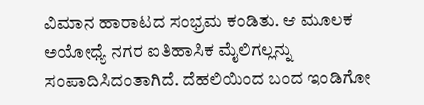ವಿಮಾನ ಹಾರಾಟದ ಸಂಭ್ರಮ ಕಂಡಿತು. ಆ ಮೂಲಕ ಅಯೋಧ್ಯೆ ನಗರ ಐತಿಹಾಸಿಕ ಮೈಲಿಗಲ್ಲನ್ನು ಸಂಪಾದಿಸಿದಂತಾಗಿದೆ. ದೆಹಲಿಯಿಂದ ಬಂದ ಇಂಡಿಗೋ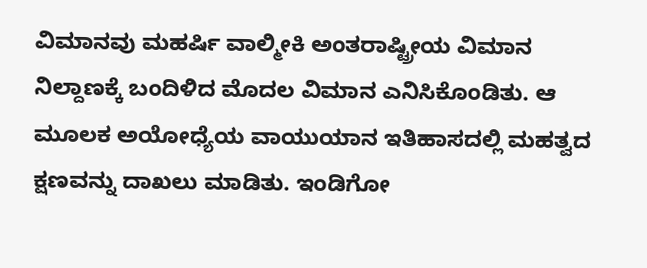ವಿಮಾನವು ಮಹರ್ಷಿ ವಾಲ್ಮೀಕಿ ಅಂತರಾಷ್ಟ್ರೀಯ ವಿಮಾನ ನಿಲ್ದಾಣಕ್ಕೆ ಬಂದಿಳಿದ ಮೊದಲ ವಿಮಾನ ಎನಿಸಿಕೊಂಡಿತು. ಆ ಮೂಲಕ ಅಯೋಧ್ಯೆಯ ವಾಯುಯಾನ ಇತಿಹಾಸದಲ್ಲಿ ಮಹತ್ವದ ಕ್ಷಣವನ್ನು ದಾಖಲು ಮಾಡಿತು. ಇಂಡಿಗೋ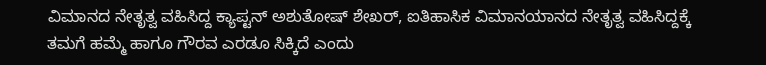ವಿಮಾನದ ನೇತೃತ್ವ ವಹಿಸಿದ್ದ ಕ್ಯಾಪ್ಟನ್‌ ಅಶುತೋಷ್‌ ಶೇಖರ್‌, ಐತಿಹಾಸಿಕ ವಿಮಾನಯಾನದ ನೇತೃತ್ವ ವಹಿಸಿದ್ದಕ್ಕೆ ತಮಗೆ ಹಮ್ಮೆ ಹಾಗೂ ಗೌರವ ಎರಡೂ ಸಿಕ್ಕಿದೆ ಎಂದು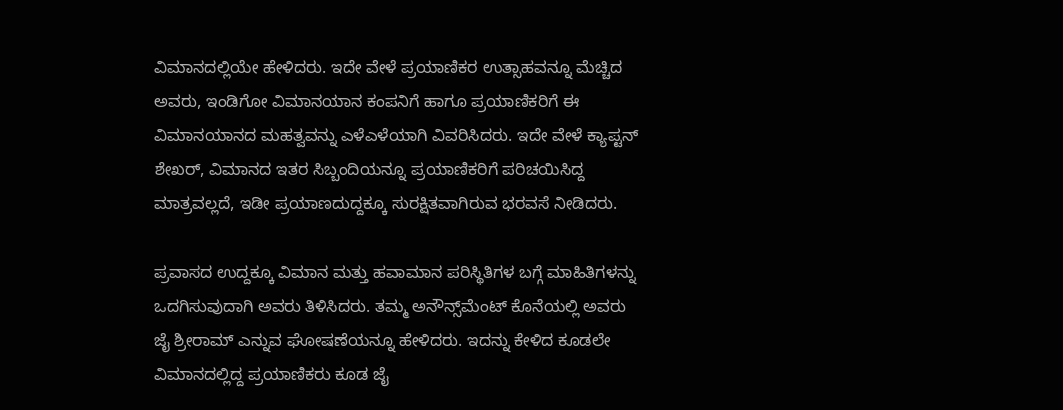ವಿಮಾನದಲ್ಲಿಯೇ ಹೇಳಿದರು. ಇದೇ ವೇಳೆ ಪ್ರಯಾಣಿಕರ ಉತ್ಸಾಹವನ್ನೂ ಮೆಚ್ಚಿದ ಅವರು, ಇಂಡಿಗೋ ವಿಮಾನಯಾನ ಕಂಪನಿಗೆ ಹಾಗೂ ಪ್ರಯಾಣಿಕರಿಗೆ ಈ ವಿಮಾನಯಾನದ ಮಹತ್ವವನ್ನು ಎಳೆಎಳೆಯಾಗಿ ವಿವರಿಸಿದರು. ಇದೇ ವೇಳೆ ಕ್ಯಾಪ್ಟನ್‌ ಶೇಖರ್‌, ವಿಮಾನದ ಇತರ ಸಿಬ್ಬಂದಿಯನ್ನೂ ಪ್ರಯಾಣಿಕರಿಗೆ ಪರಿಚಯಿಸಿದ್ದ ಮಾತ್ರವಲ್ಲದೆ, ಇಡೀ ಪ್ರಯಾಣದುದ್ದಕ್ಕೂ ಸುರಕ್ಷಿತವಾಗಿರುವ ಭರವಸೆ ನೀಡಿದರು.

ಪ್ರವಾಸದ ಉದ್ದಕ್ಕೂ ವಿಮಾನ ಮತ್ತು ಹವಾಮಾನ ಪರಿಸ್ಥಿತಿಗಳ ಬಗ್ಗೆ ಮಾಹಿತಿಗಳನ್ನು ಒದಗಿಸುವುದಾಗಿ ಅವರು ತಿಳಿಸಿದರು. ತಮ್ಮ ಅನೌನ್ಸ್‌ಮೆಂಟ್‌ ಕೊನೆಯಲ್ಲಿ ಅವರು ಜೈ ಶ್ರೀರಾಮ್‌ ಎನ್ನುವ ಘೋಷಣೆಯನ್ನೂ ಹೇಳಿದರು. ಇದನ್ನು ಕೇಳಿದ ಕೂಡಲೇ ವಿಮಾನದಲ್ಲಿದ್ದ ಪ್ರಯಾಣಿಕರು ಕೂಡ ಜೈ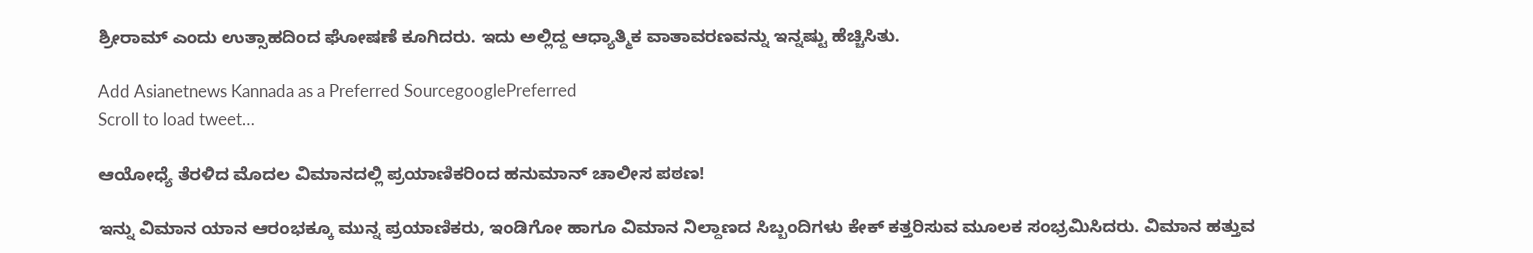ಶ್ರೀರಾಮ್‌ ಎಂದು ಉತ್ಸಾಹದಿಂದ ಘೋಷಣೆ ಕೂಗಿದರು. ಇದು ಅಲ್ಲಿದ್ದ ಆಧ್ಯಾತ್ಮಿಕ ವಾತಾವರಣವನ್ನು ಇನ್ನಷ್ಟು ಹೆಚ್ಚಿಸಿತು.

Add Asianetnews Kannada as a Preferred SourcegooglePreferred
Scroll to load tweet…

ಆಯೋಧ್ಯೆ ತೆರಳಿದ ಮೊದಲ ವಿಮಾನದಲ್ಲಿ ಪ್ರಯಾಣಿಕರಿಂದ ಹನುಮಾನ್ ಚಾಲೀಸ ಪಠಣ!

ಇನ್ನು ವಿಮಾನ ಯಾನ ಆರಂಭಕ್ಕೂ ಮುನ್ನ ಪ್ರಯಾಣಿಕರು, ಇಂಡಿಗೋ ಹಾಗೂ ವಿಮಾನ ನಿಲ್ದಾಣದ ಸಿಬ್ಬಂದಿಗಳು ಕೇಕ್‌ ಕತ್ತರಿಸುವ ಮೂಲಕ ಸಂಭ್ರಮಿಸಿದರು. ವಿಮಾನ ಹತ್ತುವ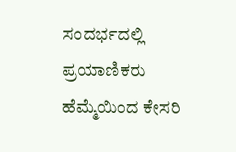ಸಂದರ್ಭದಲ್ಲಿ ಪ್ರಯಾಣಿಕರು ಹೆಮ್ಮೆಯಿಂದ ಕೇಸರಿ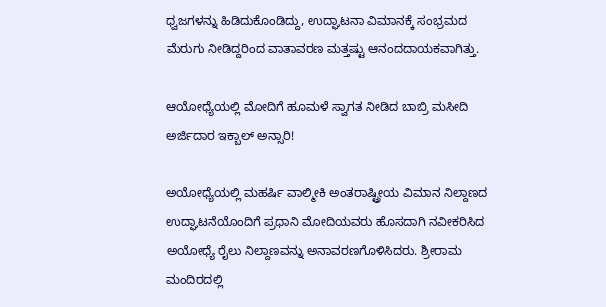ಧ್ವಜಗಳನ್ನು ಹಿಡಿದುಕೊಂಡಿದ್ದು, ಉದ್ಘಾಟನಾ ವಿಮಾನಕ್ಕೆ ಸಂಭ್ರಮದ ಮೆರುಗು ನೀಡಿದ್ದರಿಂದ ವಾತಾವರಣ ಮತ್ತಷ್ಟು ಆನಂದದಾಯಕವಾಗಿತ್ತು.

ಆಯೋಧ್ಯೆಯಲ್ಲಿ ಮೋದಿಗೆ ಹೂಮಳೆ ಸ್ವಾಗತ ನೀಡಿದ ಬಾಬ್ರಿ ಮಸೀದಿ ಅರ್ಜಿದಾರ ಇಕ್ಬಾಲ್ ಅನ್ಸಾರಿ!

ಅಯೋಧ್ಯೆಯಲ್ಲಿ ಮಹರ್ಷಿ ವಾಲ್ಮೀಕಿ ಅಂತರಾಷ್ಟ್ರೀಯ ವಿಮಾನ ನಿಲ್ದಾಣದ ಉದ್ಘಾಟನೆಯೊಂದಿಗೆ ಪ್ರಧಾನಿ ಮೋದಿಯವರು ಹೊಸದಾಗಿ ನವೀಕರಿಸಿದ ಅಯೋಧ್ಯೆ ರೈಲು ನಿಲ್ದಾಣವನ್ನು ಅನಾವರಣಗೊಳಿಸಿದರು. ಶ್ರೀರಾಮ ಮಂದಿರದಲ್ಲಿ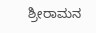ಶ್ರೀರಾಮನ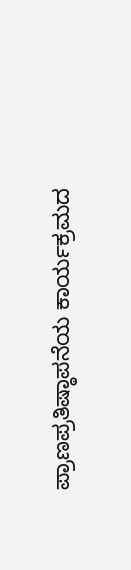ಪ್ರಾಣಪ್ರತಿಷ್ಠಾಪನೆಯ ಕಾರ್ಯಕ್ರಮದ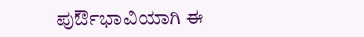ಪುರ್ಔಭಾವಿಯಾಗಿ ಈ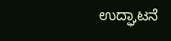ಉದ್ಘಾಟನೆ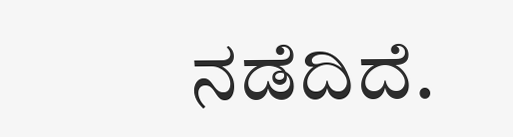ನಡೆದಿದೆ.